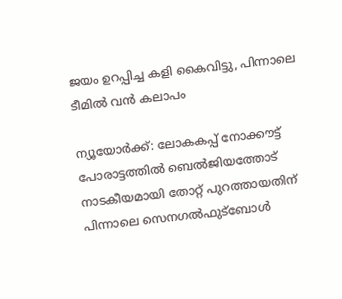ജയം ഉറപ്പിച്ച കളി കൈവിട്ടു, പിന്നാലെ ടീമിൽ വൻ കലാപം

ന്യൂയോര്‍ക്ക്: ലോകകപ്പ് നോക്കൗട്ട് പോരാട്ടത്തിൽ ബെൽജിയത്തോട് നാടകീയമായി തോറ്റ് പുറത്തായതിന് പിന്നാലെ സെനഗൽഫുട്ബോൾ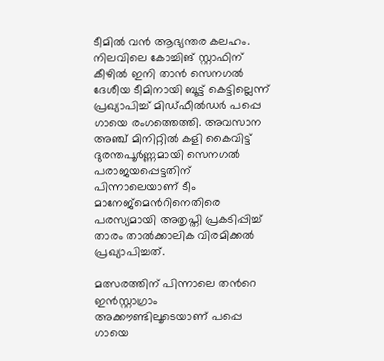ടീമിൽ വൻ ആഭ്യന്തര കലഹം. നിലവിലെ കോച്ചിങ് സ്റ്റാഫിന് കീഴിൽ ഇനി താൻ സെനഗൽ ദേശീയ ടീമിനായി ബൂട്ട് കെട്ടില്ലെന്ന് പ്രഖ്യാപിച്ച് മിഡ്‌ഫീൽഡർ പപ്പെ ഗായെ രംഗത്തെത്തി. അവസാന അഞ്ച് മിനിറ്റിൽ കളി കൈവിട്ട് ദുരന്തപൂർണ്ണമായി സെനഗൽ പരാജയപ്പെട്ടതിന് പിന്നാലെയാണ് ടീം മാനേജ്‌മെന്‍റിനെതിരെ പരസ്യമായി അതൃപ്തി പ്രകടിപ്പിച്ച് താരം താൽക്കാലിക വിരമിക്കൽ പ്രഖ്യാപിച്ചത്.

മത്സരത്തിന് പിന്നാലെ തന്‍റെ ഇൻസ്റ്റാഗ്രാം അക്കൗണ്ടിലൂടെയാണ് പപ്പെ ഗായെ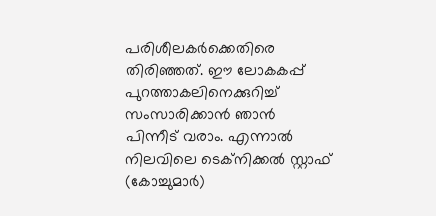പരിശീലകർക്കെതിരെ തിരിഞ്ഞത്. ഈ ലോകകപ്പ് പുറത്താകലിനെക്കുറിച്ച് സംസാരിക്കാൻ ഞാൻ പിന്നീട് വരാം. എന്നാൽ നിലവിലെ ടെക്നിക്കൽ സ്റ്റാഫ് (കോച്ചുമാർ)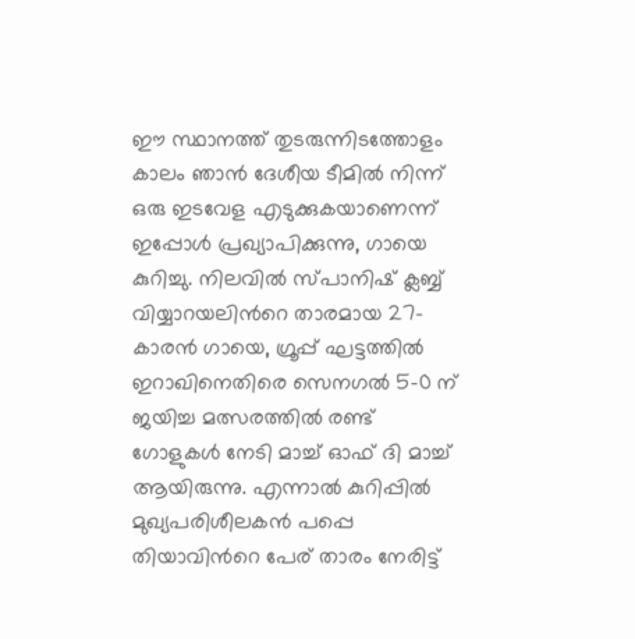ഈ സ്ഥാനത്ത് തുടരുന്നിടത്തോളം കാലം ഞാൻ ദേശീയ ടീമിൽ നിന്ന് ഒരു ഇടവേള എടുക്കുകയാണെന്ന് ഇപ്പോൾ പ്രഖ്യാപിക്കുന്നു, ഗായെ കുറിച്ചു. നിലവിൽ സ്പാനിഷ് ക്ലബ്ബ് വിയ്യാറയലിന്‍റെ താരമായ 27-കാരൻ ഗായെ, ഗ്രൂപ്പ് ഘട്ടത്തിൽ ഇറാഖിനെതിരെ സെനഗൽ 5-0 ന് ജയിച്ച മത്സരത്തിൽ രണ്ട് ഗോളുകൾ നേടി മാച്ച് ഓഫ് ദി മാച്ച് ആയിരുന്നു. എന്നാൽ കുറിപ്പിൽ മുഖ്യപരിശീലകൻ പപ്പെ തിയാവിന്‍റെ പേര് താരം നേരിട്ട്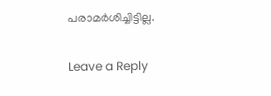പരാമർശിച്ചിട്ടില്ല.

Leave a Reply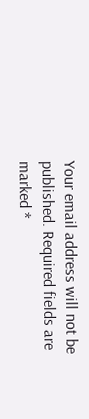Your email address will not be published. Required fields are marked *